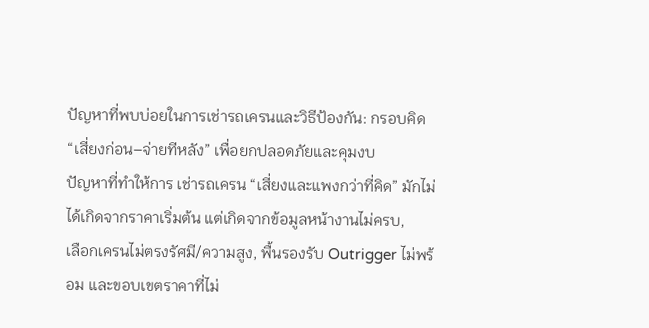ปัญหาที่พบบ่อยในการเช่ารถเครนและวิธีป้องกัน: กรอบคิด “เสี่ยงก่อน–จ่ายทีหลัง” เพื่อยกปลอดภัยและคุมงบ
ปัญหาที่ทำให้การ เช่ารถเครน “เสี่ยงและแพงกว่าที่คิด” มักไม่ได้เกิดจากราคาเริ่มต้น แต่เกิดจากข้อมูลหน้างานไม่ครบ,
เลือกเครนไม่ตรงรัศมี/ความสูง, พื้นรองรับ Outrigger ไม่พร้อม และขอบเขตราคาที่ไม่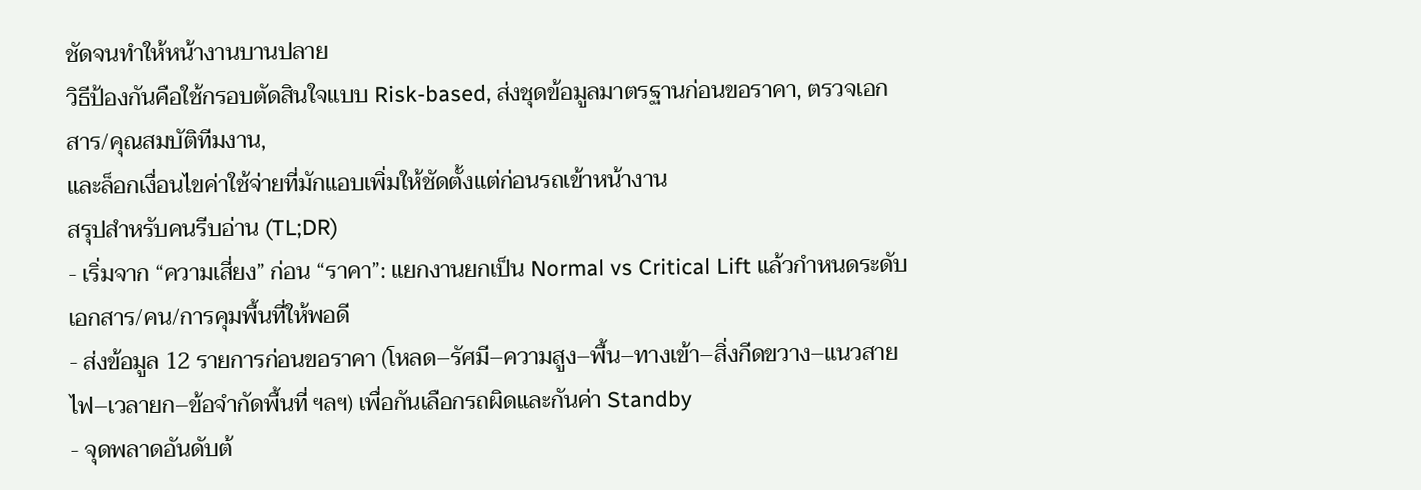ชัดจนทำให้หน้างานบานปลาย
วิธีป้องกันคือใช้กรอบตัดสินใจแบบ Risk-based, ส่งชุดข้อมูลมาตรฐานก่อนขอราคา, ตรวจเอกสาร/คุณสมบัติทีมงาน,
และล็อกเงื่อนไขค่าใช้จ่ายที่มักแอบเพิ่มให้ชัดตั้งแต่ก่อนรถเข้าหน้างาน
สรุปสำหรับคนรีบอ่าน (TL;DR)
- เริ่มจาก “ความเสี่ยง” ก่อน “ราคา”: แยกงานยกเป็น Normal vs Critical Lift แล้วกำหนดระดับเอกสาร/คน/การคุมพื้นที่ให้พอดี
- ส่งข้อมูล 12 รายการก่อนขอราคา (โหลด–รัศมี–ความสูง–พื้น–ทางเข้า–สิ่งกีดขวาง–แนวสายไฟ–เวลายก–ข้อจำกัดพื้นที่ ฯลฯ) เพื่อกันเลือกรถผิดและกันค่า Standby
- จุดพลาดอันดับต้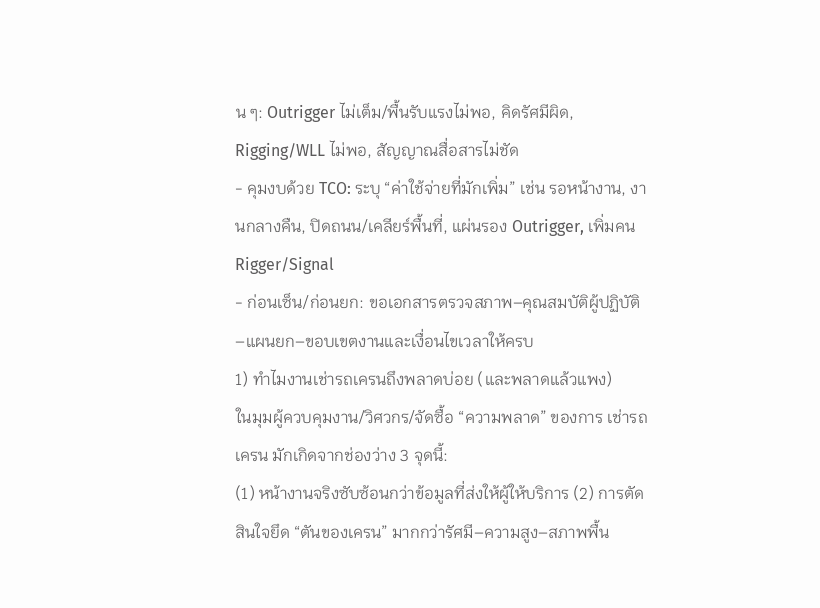น ๆ: Outrigger ไม่เต็ม/พื้นรับแรงไม่พอ, คิดรัศมีผิด, Rigging/WLL ไม่พอ, สัญญาณสื่อสารไม่ชัด
- คุมงบด้วย TCO: ระบุ “ค่าใช้จ่ายที่มักเพิ่ม” เช่น รอหน้างาน, งานกลางคืน, ปิดถนน/เคลียร์พื้นที่, แผ่นรอง Outrigger, เพิ่มคน Rigger/Signal
- ก่อนเซ็น/ก่อนยก: ขอเอกสารตรวจสภาพ–คุณสมบัติผู้ปฏิบัติ–แผนยก–ขอบเขตงานและเงื่อนไขเวลาให้ครบ
1) ทำไมงานเช่ารถเครนถึงพลาดบ่อย (และพลาดแล้วแพง)
ในมุมผู้ควบคุมงาน/วิศวกร/จัดซื้อ “ความพลาด” ของการ เช่ารถเครน มักเกิดจากช่องว่าง 3 จุดนี้:
(1) หน้างานจริงซับซ้อนกว่าข้อมูลที่ส่งให้ผู้ให้บริการ (2) การตัดสินใจยึด “ตันของเครน” มากกว่ารัศมี–ความสูง–สภาพพื้น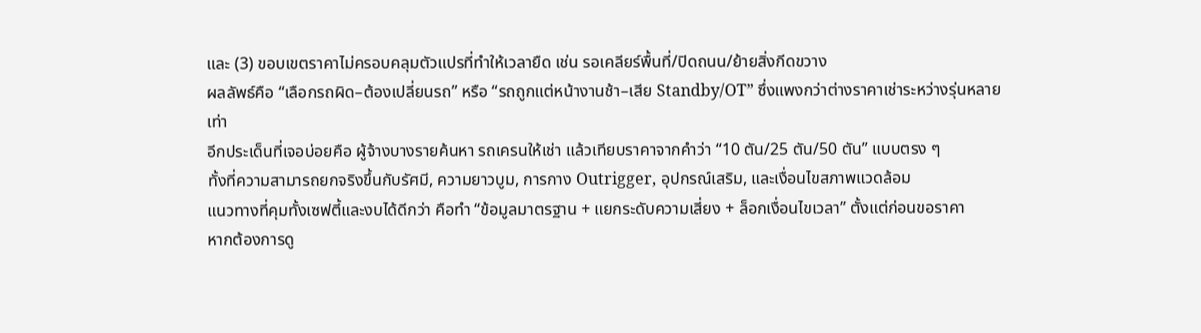และ (3) ขอบเขตราคาไม่ครอบคลุมตัวแปรที่ทำให้เวลายืด เช่น รอเคลียร์พื้นที่/ปิดถนน/ย้ายสิ่งกีดขวาง
ผลลัพธ์คือ “เลือกรถผิด–ต้องเปลี่ยนรถ” หรือ “รถถูกแต่หน้างานช้า–เสีย Standby/OT” ซึ่งแพงกว่าต่างราคาเช่าระหว่างรุ่นหลายเท่า
อีกประเด็นที่เจอบ่อยคือ ผู้จ้างบางรายค้นหา รถเครนให้เช่า แล้วเทียบราคาจากคำว่า “10 ตัน/25 ตัน/50 ตัน” แบบตรง ๆ
ทั้งที่ความสามารถยกจริงขึ้นกับรัศมี, ความยาวบูม, การกาง Outrigger, อุปกรณ์เสริม, และเงื่อนไขสภาพแวดล้อม
แนวทางที่คุมทั้งเซฟตี้และงบได้ดีกว่า คือทำ “ข้อมูลมาตรฐาน + แยกระดับความเสี่ยง + ล็อกเงื่อนไขเวลา” ตั้งแต่ก่อนขอราคา
หากต้องการดู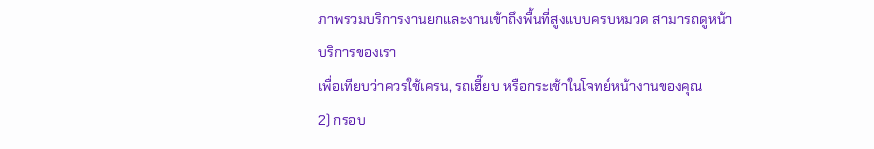ภาพรวมบริการงานยกและงานเข้าถึงพื้นที่สูงแบบครบหมวด สามารถดูหน้า
บริการของเรา
เพื่อเทียบว่าควรใช้เครน, รถเฮี๊ยบ หรือกระเช้าในโจทย์หน้างานของคุณ
2) กรอบ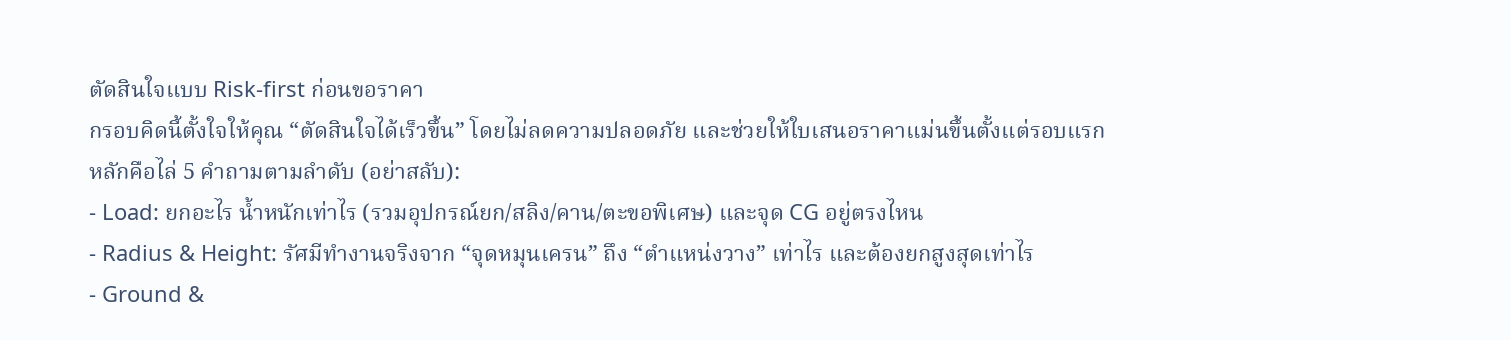ตัดสินใจแบบ Risk-first ก่อนขอราคา
กรอบคิดนี้ตั้งใจให้คุณ “ตัดสินใจได้เร็วขึ้น” โดยไม่ลดความปลอดภัย และช่วยให้ใบเสนอราคาแม่นขึ้นตั้งแต่รอบแรก
หลักคือไล่ 5 คำถามตามลำดับ (อย่าสลับ):
- Load: ยกอะไร น้ำหนักเท่าไร (รวมอุปกรณ์ยก/สลิง/คาน/ตะขอพิเศษ) และจุด CG อยู่ตรงไหน
- Radius & Height: รัศมีทำงานจริงจาก “จุดหมุนเครน” ถึง “ตำแหน่งวาง” เท่าไร และต้องยกสูงสุดเท่าไร
- Ground &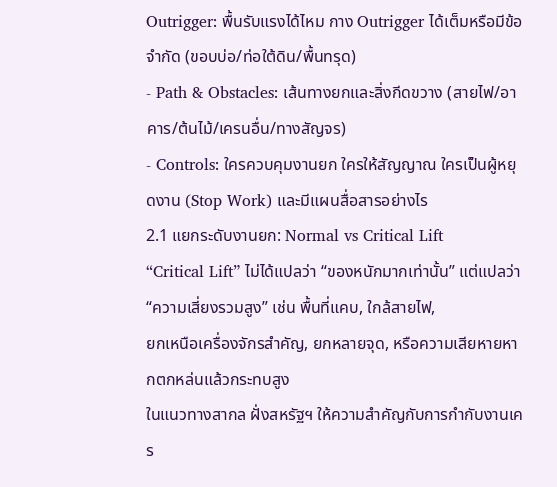Outrigger: พื้นรับแรงได้ไหม กาง Outrigger ได้เต็มหรือมีข้อจำกัด (ขอบบ่อ/ท่อใต้ดิน/พื้นทรุด)
- Path & Obstacles: เส้นทางยกและสิ่งกีดขวาง (สายไฟ/อาคาร/ต้นไม้/เครนอื่น/ทางสัญจร)
- Controls: ใครควบคุมงานยก ใครให้สัญญาณ ใครเป็นผู้หยุดงาน (Stop Work) และมีแผนสื่อสารอย่างไร
2.1 แยกระดับงานยก: Normal vs Critical Lift
“Critical Lift” ไม่ได้แปลว่า “ของหนักมากเท่านั้น” แต่แปลว่า “ความเสี่ยงรวมสูง” เช่น พื้นที่แคบ, ใกล้สายไฟ,
ยกเหนือเครื่องจักรสำคัญ, ยกหลายจุด, หรือความเสียหายหากตกหล่นแล้วกระทบสูง
ในแนวทางสากล ฝั่งสหรัฐฯ ให้ความสำคัญกับการกำกับงานเคร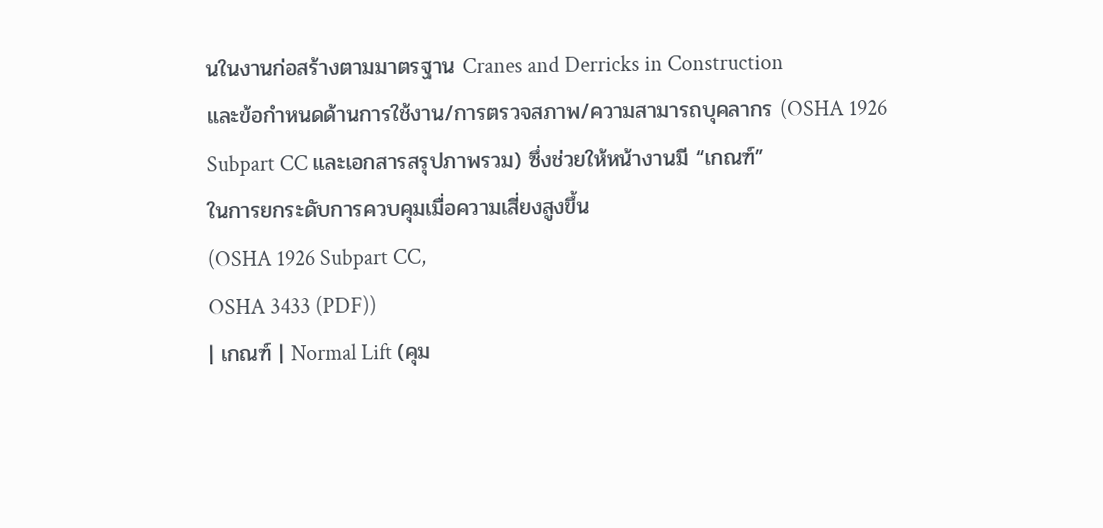นในงานก่อสร้างตามมาตรฐาน Cranes and Derricks in Construction
และข้อกำหนดด้านการใช้งาน/การตรวจสภาพ/ความสามารถบุคลากร (OSHA 1926 Subpart CC และเอกสารสรุปภาพรวม) ซึ่งช่วยให้หน้างานมี “เกณฑ์”
ในการยกระดับการควบคุมเมื่อความเสี่ยงสูงขึ้น
(OSHA 1926 Subpart CC,
OSHA 3433 (PDF))
| เกณฑ์ | Normal Lift (คุม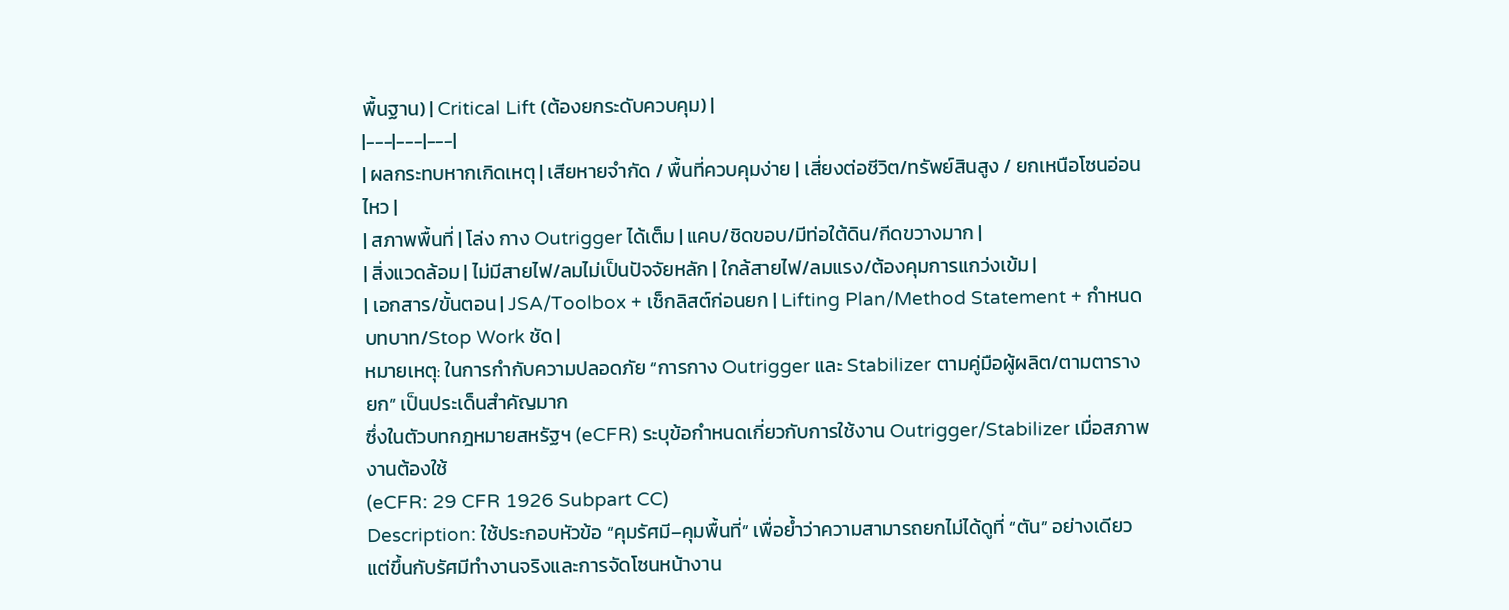พื้นฐาน) | Critical Lift (ต้องยกระดับควบคุม) |
|---|---|---|
| ผลกระทบหากเกิดเหตุ | เสียหายจำกัด / พื้นที่ควบคุมง่าย | เสี่ยงต่อชีวิต/ทรัพย์สินสูง / ยกเหนือโซนอ่อนไหว |
| สภาพพื้นที่ | โล่ง กาง Outrigger ได้เต็ม | แคบ/ชิดขอบ/มีท่อใต้ดิน/กีดขวางมาก |
| สิ่งแวดล้อม | ไม่มีสายไฟ/ลมไม่เป็นปัจจัยหลัก | ใกล้สายไฟ/ลมแรง/ต้องคุมการแกว่งเข้ม |
| เอกสาร/ขั้นตอน | JSA/Toolbox + เช็กลิสต์ก่อนยก | Lifting Plan/Method Statement + กำหนดบทบาท/Stop Work ชัด |
หมายเหตุ: ในการกำกับความปลอดภัย “การกาง Outrigger และ Stabilizer ตามคู่มือผู้ผลิต/ตามตารางยก” เป็นประเด็นสำคัญมาก
ซึ่งในตัวบทกฎหมายสหรัฐฯ (eCFR) ระบุข้อกำหนดเกี่ยวกับการใช้งาน Outrigger/Stabilizer เมื่อสภาพงานต้องใช้
(eCFR: 29 CFR 1926 Subpart CC)
Description: ใช้ประกอบหัวข้อ “คุมรัศมี–คุมพื้นที่” เพื่อย้ำว่าความสามารถยกไม่ได้ดูที่ “ตัน” อย่างเดียว แต่ขึ้นกับรัศมีทำงานจริงและการจัดโซนหน้างาน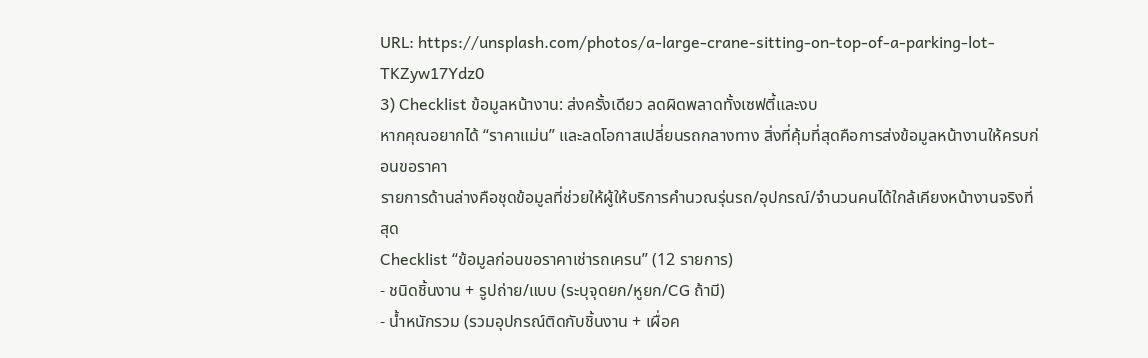URL: https://unsplash.com/photos/a-large-crane-sitting-on-top-of-a-parking-lot-TKZyw17Ydz0
3) Checklist ข้อมูลหน้างาน: ส่งครั้งเดียว ลดผิดพลาดทั้งเซฟตี้และงบ
หากคุณอยากได้ “ราคาแม่น” และลดโอกาสเปลี่ยนรถกลางทาง สิ่งที่คุ้มที่สุดคือการส่งข้อมูลหน้างานให้ครบก่อนขอราคา
รายการด้านล่างคือชุดข้อมูลที่ช่วยให้ผู้ให้บริการคำนวณรุ่นรถ/อุปกรณ์/จำนวนคนได้ใกล้เคียงหน้างานจริงที่สุด
Checklist “ข้อมูลก่อนขอราคาเช่ารถเครน” (12 รายการ)
- ชนิดชิ้นงาน + รูปถ่าย/แบบ (ระบุจุดยก/หูยก/CG ถ้ามี)
- น้ำหนักรวม (รวมอุปกรณ์ติดกับชิ้นงาน + เผื่อค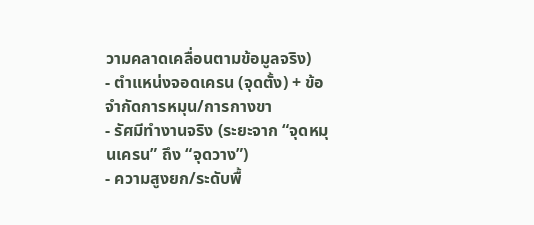วามคลาดเคลื่อนตามข้อมูลจริง)
- ตำแหน่งจอดเครน (จุดตั้ง) + ข้อจำกัดการหมุน/การกางขา
- รัศมีทำงานจริง (ระยะจาก “จุดหมุนเครน” ถึง “จุดวาง”)
- ความสูงยก/ระดับพื้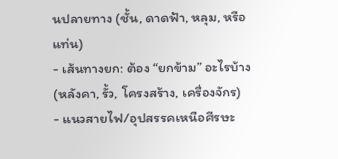นปลายทาง (ชั้น, ดาดฟ้า, หลุม, หรือแท่น)
- เส้นทางยก: ต้อง “ยกข้าม” อะไรบ้าง (หลังคา, รั้ว, โครงสร้าง, เครื่องจักร)
- แนวสายไฟ/อุปสรรคเหนือศีรษะ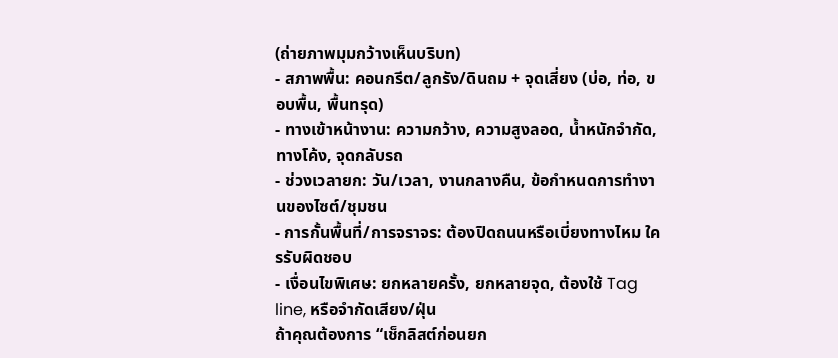(ถ่ายภาพมุมกว้างเห็นบริบท)
- สภาพพื้น: คอนกรีต/ลูกรัง/ดินถม + จุดเสี่ยง (บ่อ, ท่อ, ขอบพื้น, พื้นทรุด)
- ทางเข้าหน้างาน: ความกว้าง, ความสูงลอด, น้ำหนักจำกัด, ทางโค้ง, จุดกลับรถ
- ช่วงเวลายก: วัน/เวลา, งานกลางคืน, ข้อกำหนดการทำงานของไซต์/ชุมชน
- การกั้นพื้นที่/การจราจร: ต้องปิดถนนหรือเบี่ยงทางไหม ใครรับผิดชอบ
- เงื่อนไขพิเศษ: ยกหลายครั้ง, ยกหลายจุด, ต้องใช้ Tag line, หรือจำกัดเสียง/ฝุ่น
ถ้าคุณต้องการ “เช็กลิสต์ก่อนยก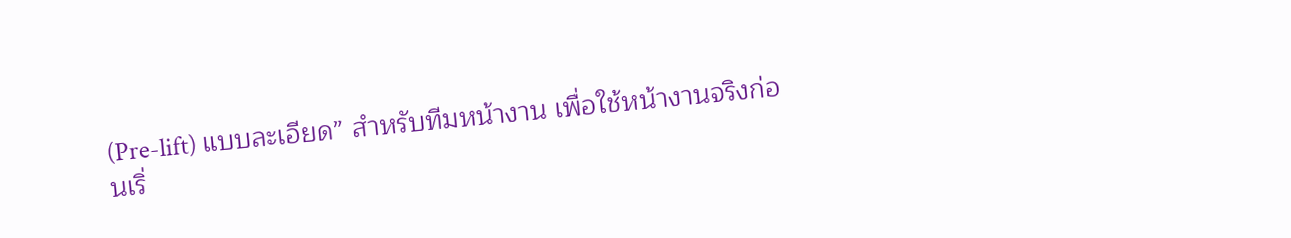(Pre-lift) แบบละเอียด” สำหรับทีมหน้างาน เพื่อใช้หน้างานจริงก่อนเริ่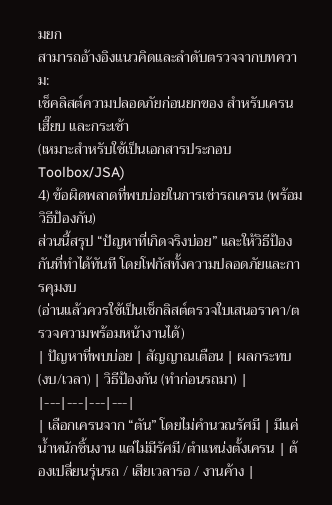มยก
สามารถอ้างอิงแนวคิดและลำดับตรวจจากบทความ:
เช็คลิสต์ความปลอดภัยก่อนยกของ สำหรับเครน เฮี๊ยบ และกระเช้า
(เหมาะสำหรับใช้เป็นเอกสารประกอบ Toolbox/JSA)
4) ข้อผิดพลาดที่พบบ่อยในการเช่ารถเครน (พร้อมวิธีป้องกัน)
ส่วนนี้สรุป “ปัญหาที่เกิดจริงบ่อย” และให้วิธีป้องกันที่ทำได้ทันที โดยโฟกัสทั้งความปลอดภัยและการคุมงบ
(อ่านแล้วควรใช้เป็นเช็กลิสต์ตรวจใบเสนอราคา/ตรวจความพร้อมหน้างานได้)
| ปัญหาที่พบบ่อย | สัญญาณเตือน | ผลกระทบ (งบ/เวลา) | วิธีป้องกัน (ทำก่อนรถมา) |
|---|---|---|---|
| เลือกเครนจาก “ตัน” โดยไม่คำนวณรัศมี | มีแค่น้ำหนักชิ้นงาน แต่ไม่มีรัศมี/ตำแหน่งตั้งเครน | ต้องเปลี่ยนรุ่นรถ / เสียเวลารอ / งานค้าง |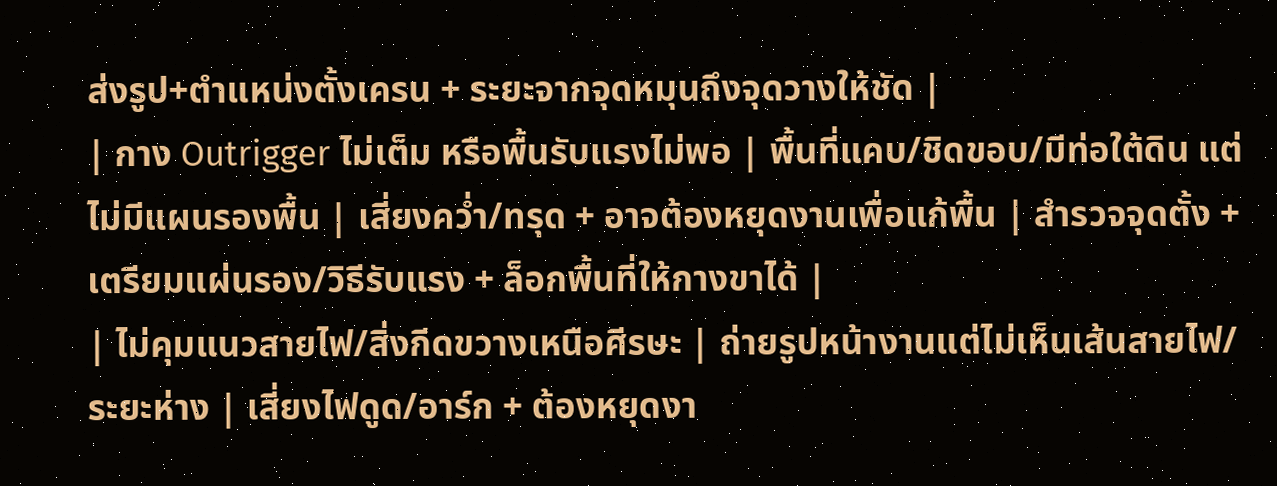ส่งรูป+ตำแหน่งตั้งเครน + ระยะจากจุดหมุนถึงจุดวางให้ชัด |
| กาง Outrigger ไม่เต็ม หรือพื้นรับแรงไม่พอ | พื้นที่แคบ/ชิดขอบ/มีท่อใต้ดิน แต่ไม่มีแผนรองพื้น | เสี่ยงคว่ำ/ทรุด + อาจต้องหยุดงานเพื่อแก้พื้น | สำรวจจุดตั้ง + เตรียมแผ่นรอง/วิธีรับแรง + ล็อกพื้นที่ให้กางขาได้ |
| ไม่คุมแนวสายไฟ/สิ่งกีดขวางเหนือศีรษะ | ถ่ายรูปหน้างานแต่ไม่เห็นเส้นสายไฟ/ระยะห่าง | เสี่ยงไฟดูด/อาร์ก + ต้องหยุดงา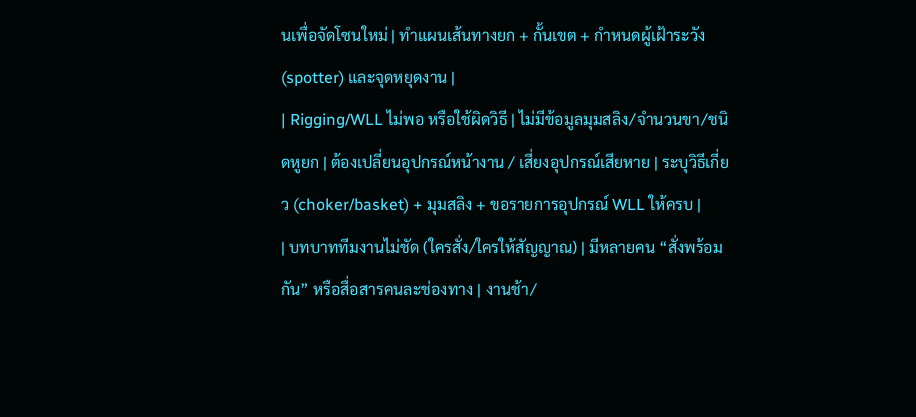นเพื่อจัดโซนใหม่ | ทำแผนเส้นทางยก + กั้นเขต + กำหนดผู้เฝ้าระวัง (spotter) และจุดหยุดงาน |
| Rigging/WLL ไม่พอ หรือใช้ผิดวิธี | ไม่มีข้อมูลมุมสลิง/จำนวนขา/ชนิดหูยก | ต้องเปลี่ยนอุปกรณ์หน้างาน / เสี่ยงอุปกรณ์เสียหาย | ระบุวิธีเกี่ยว (choker/basket) + มุมสลิง + ขอรายการอุปกรณ์ WLL ให้ครบ |
| บทบาททีมงานไม่ชัด (ใครสั่ง/ใครให้สัญญาณ) | มีหลายคน “สั่งพร้อมกัน” หรือสื่อสารคนละช่องทาง | งานช้า/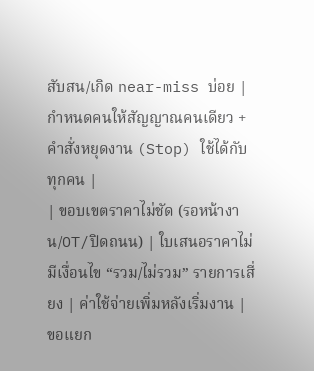สับสน/เกิด near-miss บ่อย | กำหนดคนให้สัญญาณคนเดียว + คำสั่งหยุดงาน (Stop) ใช้ได้กับทุกคน |
| ขอบเขตราคาไม่ชัด (รอหน้างาน/OT/ปิดถนน) | ใบเสนอราคาไม่มีเงื่อนไข “รวม/ไม่รวม” รายการเสี่ยง | ค่าใช้จ่ายเพิ่มหลังเริ่มงาน | ขอแยก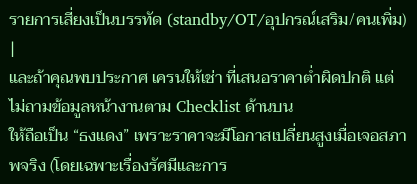รายการเสี่ยงเป็นบรรทัด (standby/OT/อุปกรณ์เสริม/คนเพิ่ม) |
และถ้าคุณพบประกาศ เครนให้เช่า ที่เสนอราคาต่ำผิดปกติ แต่ไม่ถามข้อมูลหน้างานตาม Checklist ด้านบน
ให้ถือเป็น “ธงแดง” เพราะราคาจะมีโอกาสเปลี่ยนสูงเมื่อเจอสภาพจริง (โดยเฉพาะเรื่องรัศมีและการ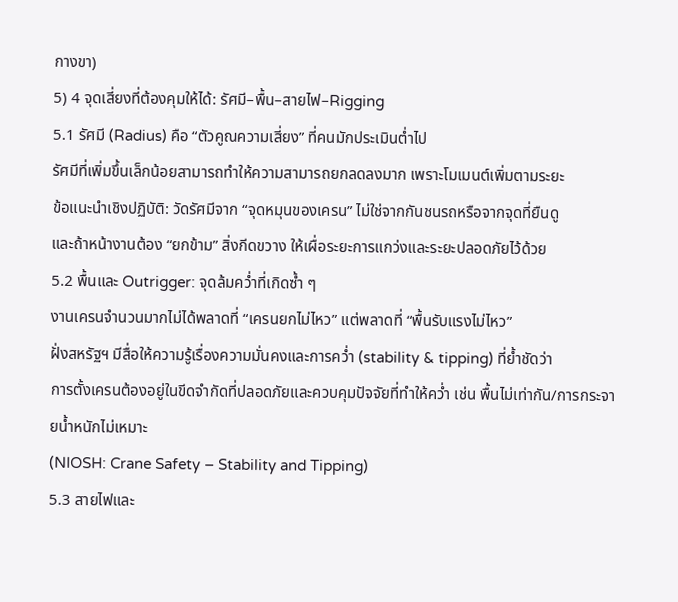กางขา)
5) 4 จุดเสี่ยงที่ต้องคุมให้ได้: รัศมี–พื้น–สายไฟ–Rigging
5.1 รัศมี (Radius) คือ “ตัวคูณความเสี่ยง” ที่คนมักประเมินต่ำไป
รัศมีที่เพิ่มขึ้นเล็กน้อยสามารถทำให้ความสามารถยกลดลงมาก เพราะโมเมนต์เพิ่มตามระยะ
ข้อแนะนำเชิงปฏิบัติ: วัดรัศมีจาก “จุดหมุนของเครน” ไม่ใช่จากกันชนรถหรือจากจุดที่ยืนดู
และถ้าหน้างานต้อง “ยกข้าม” สิ่งกีดขวาง ให้เผื่อระยะการแกว่งและระยะปลอดภัยไว้ด้วย
5.2 พื้นและ Outrigger: จุดล้มคว่ำที่เกิดซ้ำ ๆ
งานเครนจำนวนมากไม่ได้พลาดที่ “เครนยกไม่ไหว” แต่พลาดที่ “พื้นรับแรงไม่ไหว”
ฝั่งสหรัฐฯ มีสื่อให้ความรู้เรื่องความมั่นคงและการคว่ำ (stability & tipping) ที่ย้ำชัดว่า
การตั้งเครนต้องอยู่ในขีดจำกัดที่ปลอดภัยและควบคุมปัจจัยที่ทำให้คว่ำ เช่น พื้นไม่เท่ากัน/การกระจายน้ำหนักไม่เหมาะ
(NIOSH: Crane Safety – Stability and Tipping)
5.3 สายไฟและ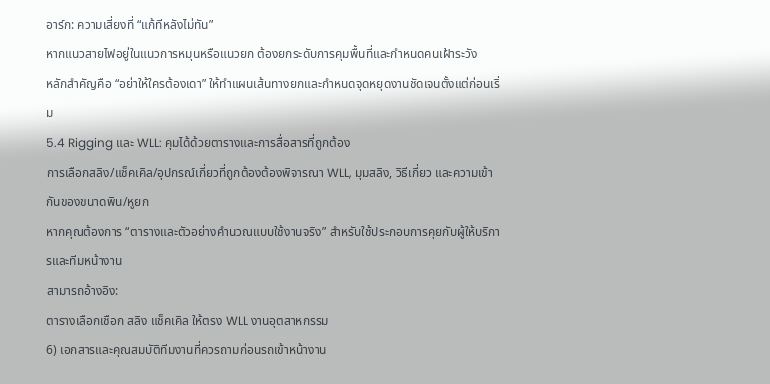อาร์ก: ความเสี่ยงที่ “แก้ทีหลังไม่ทัน”
หากแนวสายไฟอยู่ในแนวการหมุนหรือแนวยก ต้องยกระดับการคุมพื้นที่และกำหนดคนเฝ้าระวัง
หลักสำคัญคือ “อย่าให้ใครต้องเดา” ให้ทำแผนเส้นทางยกและกำหนดจุดหยุดงานชัดเจนตั้งแต่ก่อนเริ่ม
5.4 Rigging และ WLL: คุมได้ด้วยตารางและการสื่อสารที่ถูกต้อง
การเลือกสลิง/แช็คเคิล/อุปกรณ์เกี่ยวที่ถูกต้องต้องพิจารณา WLL, มุมสลิง, วิธีเกี่ยว และความเข้ากันของขนาดพิน/หูยก
หากคุณต้องการ “ตารางและตัวอย่างคำนวณแบบใช้งานจริง” สำหรับใช้ประกอบการคุยกับผู้ให้บริการและทีมหน้างาน
สามารถอ้างอิง:
ตารางเลือกเชือก สลิง แช็คเคิล ให้ตรง WLL งานอุตสาหกรรม
6) เอกสารและคุณสมบัติทีมงานที่ควรถามก่อนรถเข้าหน้างาน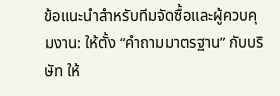ข้อแนะนำสำหรับทีมจัดซื้อและผู้ควบคุมงาน: ให้ตั้ง “คำถามมาตรฐาน” กับบริษัท ให้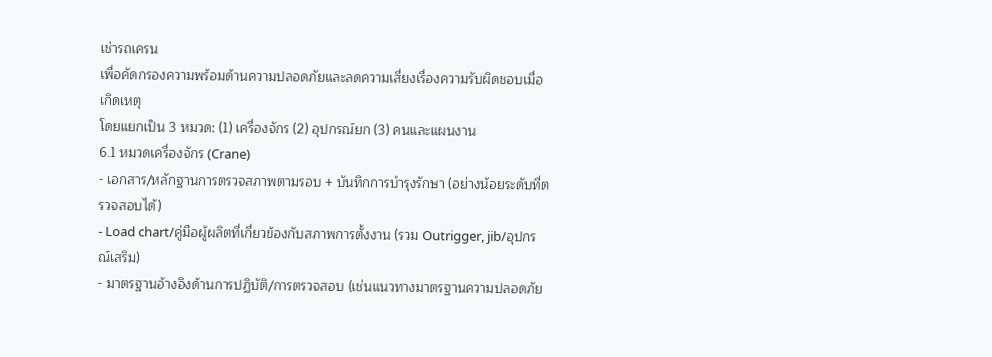เช่ารถเครน
เพื่อคัดกรองความพร้อมด้านความปลอดภัยและลดความเสี่ยงเรื่องความรับผิดชอบเมื่อเกิดเหตุ
โดยแยกเป็น 3 หมวด: (1) เครื่องจักร (2) อุปกรณ์ยก (3) คนและแผนงาน
6.1 หมวดเครื่องจักร (Crane)
- เอกสาร/หลักฐานการตรวจสภาพตามรอบ + บันทึกการบำรุงรักษา (อย่างน้อยระดับที่ตรวจสอบได้)
- Load chart/คู่มือผู้ผลิตที่เกี่ยวข้องกับสภาพการตั้งงาน (รวม Outrigger, jib/อุปกรณ์เสริม)
- มาตรฐานอ้างอิงด้านการปฏิบัติ/การตรวจสอบ (เช่นแนวทางมาตรฐานความปลอดภัย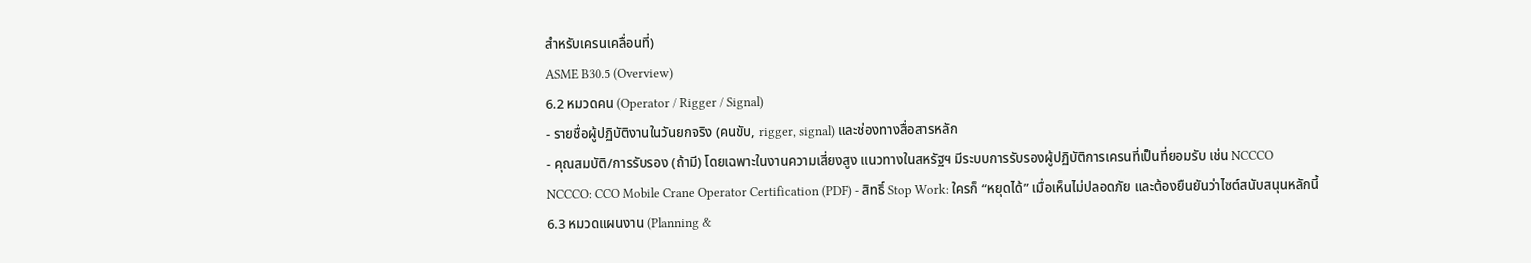สำหรับเครนเคลื่อนที่)
ASME B30.5 (Overview)
6.2 หมวดคน (Operator / Rigger / Signal)
- รายชื่อผู้ปฏิบัติงานในวันยกจริง (คนขับ, rigger, signal) และช่องทางสื่อสารหลัก
- คุณสมบัติ/การรับรอง (ถ้ามี) โดยเฉพาะในงานความเสี่ยงสูง แนวทางในสหรัฐฯ มีระบบการรับรองผู้ปฏิบัติการเครนที่เป็นที่ยอมรับ เช่น NCCCO
NCCCO: CCO Mobile Crane Operator Certification (PDF) - สิทธิ์ Stop Work: ใครก็ “หยุดได้” เมื่อเห็นไม่ปลอดภัย และต้องยืนยันว่าไซต์สนับสนุนหลักนี้
6.3 หมวดแผนงาน (Planning &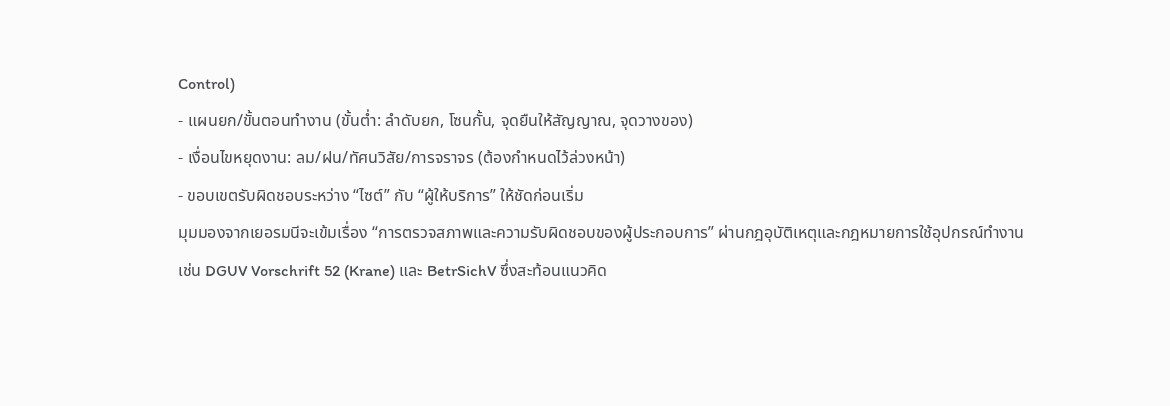Control)
- แผนยก/ขั้นตอนทำงาน (ขั้นต่ำ: ลำดับยก, โซนกั้น, จุดยืนให้สัญญาณ, จุดวางของ)
- เงื่อนไขหยุดงาน: ลม/ฝน/ทัศนวิสัย/การจราจร (ต้องกำหนดไว้ล่วงหน้า)
- ขอบเขตรับผิดชอบระหว่าง “ไซต์” กับ “ผู้ให้บริการ” ให้ชัดก่อนเริ่ม
มุมมองจากเยอรมนีจะเข้มเรื่อง “การตรวจสภาพและความรับผิดชอบของผู้ประกอบการ” ผ่านกฎอุบัติเหตุและกฎหมายการใช้อุปกรณ์ทำงาน
เช่น DGUV Vorschrift 52 (Krane) และ BetrSichV ซึ่งสะท้อนแนวคิด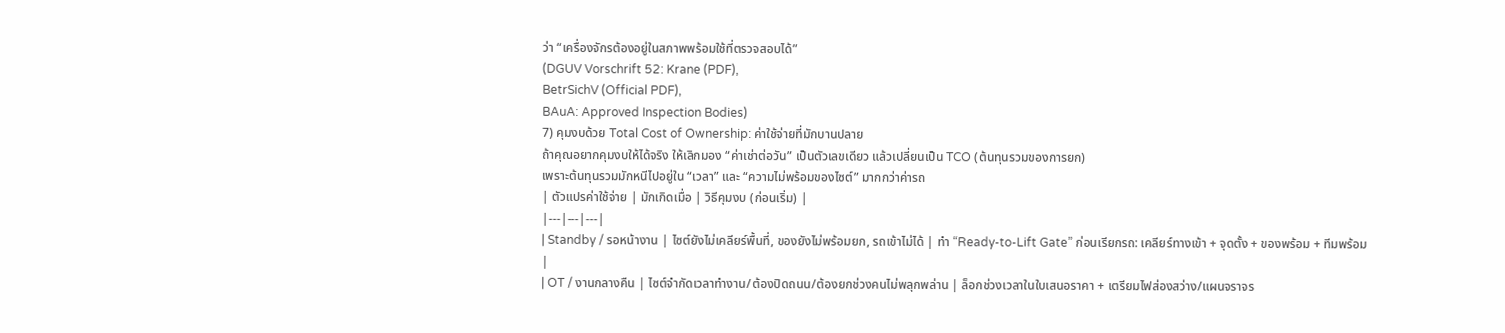ว่า “เครื่องจักรต้องอยู่ในสภาพพร้อมใช้ที่ตรวจสอบได้”
(DGUV Vorschrift 52: Krane (PDF),
BetrSichV (Official PDF),
BAuA: Approved Inspection Bodies)
7) คุมงบด้วย Total Cost of Ownership: ค่าใช้จ่ายที่มักบานปลาย
ถ้าคุณอยากคุมงบให้ได้จริง ให้เลิกมอง “ค่าเช่าต่อวัน” เป็นตัวเลขเดียว แล้วเปลี่ยนเป็น TCO (ต้นทุนรวมของการยก)
เพราะต้นทุนรวมมักหนีไปอยู่ใน “เวลา” และ “ความไม่พร้อมของไซต์” มากกว่าค่ารถ
| ตัวแปรค่าใช้จ่าย | มักเกิดเมื่อ | วิธีคุมงบ (ก่อนเริ่ม) |
|---|---|---|
| Standby / รอหน้างาน | ไซต์ยังไม่เคลียร์พื้นที่, ของยังไม่พร้อมยก, รถเข้าไม่ได้ | ทำ “Ready-to-Lift Gate” ก่อนเรียกรถ: เคลียร์ทางเข้า + จุดตั้ง + ของพร้อม + ทีมพร้อม |
| OT / งานกลางคืน | ไซต์จำกัดเวลาทำงาน/ต้องปิดถนน/ต้องยกช่วงคนไม่พลุกพล่าน | ล็อกช่วงเวลาในใบเสนอราคา + เตรียมไฟส่องสว่าง/แผนจราจร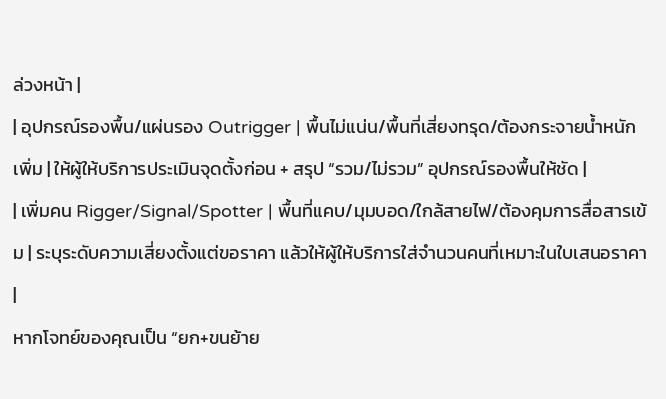ล่วงหน้า |
| อุปกรณ์รองพื้น/แผ่นรอง Outrigger | พื้นไม่แน่น/พื้นที่เสี่ยงทรุด/ต้องกระจายน้ำหนักเพิ่ม | ให้ผู้ให้บริการประเมินจุดตั้งก่อน + สรุป “รวม/ไม่รวม” อุปกรณ์รองพื้นให้ชัด |
| เพิ่มคน Rigger/Signal/Spotter | พื้นที่แคบ/มุมบอด/ใกล้สายไฟ/ต้องคุมการสื่อสารเข้ม | ระบุระดับความเสี่ยงตั้งแต่ขอราคา แล้วให้ผู้ให้บริการใส่จำนวนคนที่เหมาะในใบเสนอราคา |
หากโจทย์ของคุณเป็น “ยก+ขนย้าย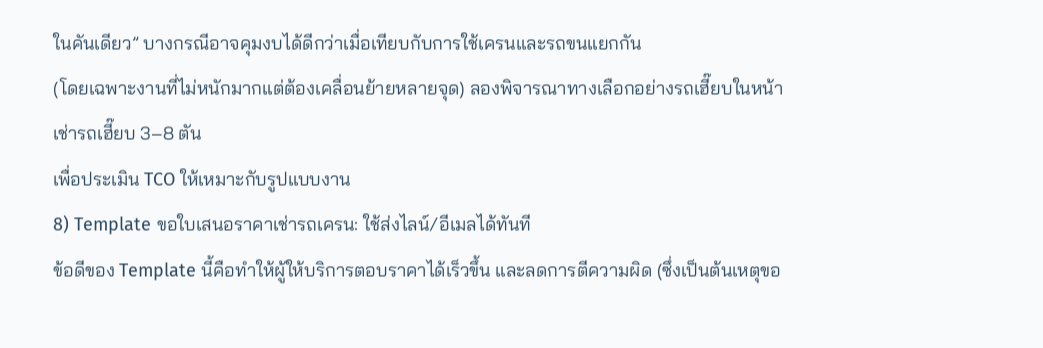ในคันเดียว” บางกรณีอาจคุมงบได้ดีกว่าเมื่อเทียบกับการใช้เครนและรถขนแยกกัน
(โดยเฉพาะงานที่ไม่หนักมากแต่ต้องเคลื่อนย้ายหลายจุด) ลองพิจารณาทางเลือกอย่างรถเฮี๊ยบในหน้า
เช่ารถเฮี๊ยบ 3–8 ตัน
เพื่อประเมิน TCO ให้เหมาะกับรูปแบบงาน
8) Template ขอใบเสนอราคาเช่ารถเครน: ใช้ส่งไลน์/อีเมลได้ทันที
ข้อดีของ Template นี้คือทำให้ผู้ให้บริการตอบราคาได้เร็วขึ้น และลดการตีความผิด (ซึ่งเป็นต้นเหตุขอ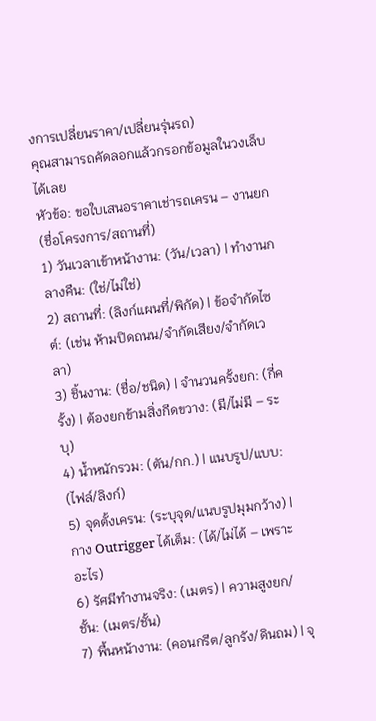งการเปลี่ยนราคา/เปลี่ยนรุ่นรถ)
คุณสามารถคัดลอกแล้วกรอกข้อมูลในวงเล็บได้เลย
หัวข้อ: ขอใบเสนอราคาเช่ารถเครน – งานยก (ชื่อโครงการ/สถานที่)
1) วันเวลาเข้าหน้างาน: (วัน/เวลา) | ทำงานกลางคืน: (ใช่/ไม่ใช่)
2) สถานที่: (ลิงก์แผนที่/พิกัด) | ข้อจำกัดไซต์: (เช่น ห้ามปิดถนน/จำกัดเสียง/จำกัดเวลา)
3) ชิ้นงาน: (ชื่อ/ชนิด) | จำนวนครั้งยก: (กี่ครั้ง) | ต้องยกข้ามสิ่งกีดขวาง: (มี/ไม่มี – ระบุ)
4) น้ำหนักรวม: (ตัน/กก.) | แนบรูป/แบบ: (ไฟล์/ลิงก์)
5) จุดตั้งเครน: (ระบุจุด/แนบรูปมุมกว้าง) | กาง Outrigger ได้เต็ม: (ได้/ไม่ได้ – เพราะอะไร)
6) รัศมีทำงานจริง: (เมตร) | ความสูงยก/ชั้น: (เมตร/ชั้น)
7) พื้นหน้างาน: (คอนกรีต/ลูกรัง/ดินถม) | จุ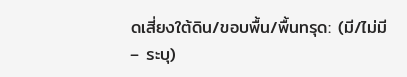ดเสี่ยงใต้ดิน/ขอบพื้น/พื้นทรุด: (มี/ไม่มี – ระบุ)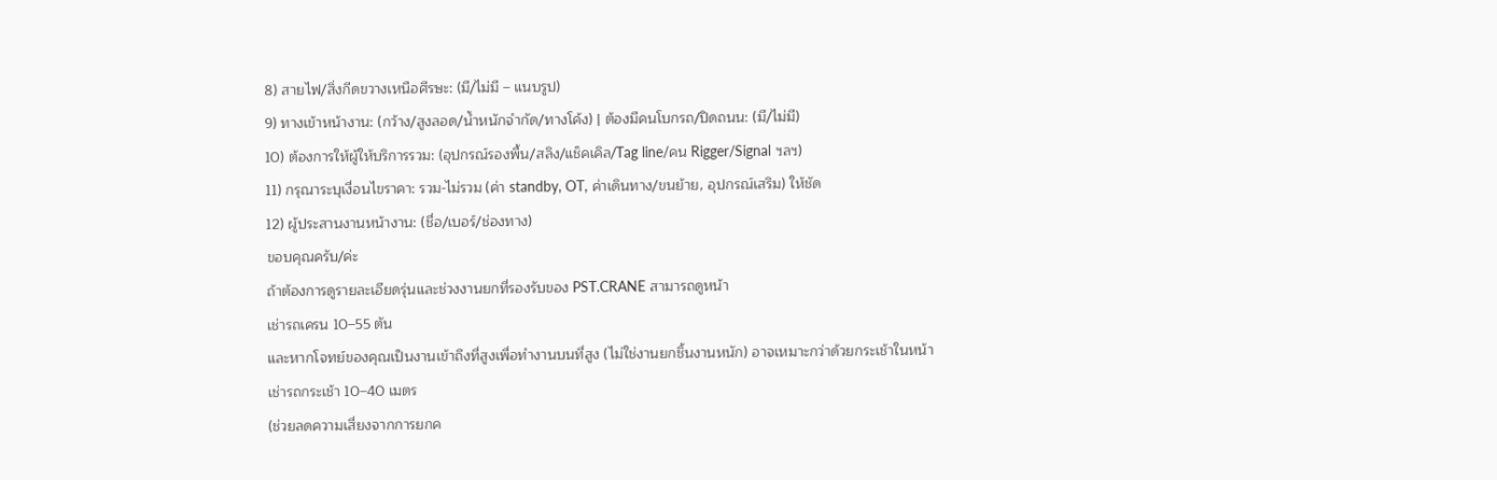8) สายไฟ/สิ่งกีดขวางเหนือศีรษะ: (มี/ไม่มี – แนบรูป)
9) ทางเข้าหน้างาน: (กว้าง/สูงลอด/น้ำหนักจำกัด/ทางโค้ง) | ต้องมีคนโบกรถ/ปิดถนน: (มี/ไม่มี)
10) ต้องการให้ผู้ให้บริการรวม: (อุปกรณ์รองพื้น/สลิง/แช็คเคิล/Tag line/คน Rigger/Signal ฯลฯ)
11) กรุณาระบุเงื่อนไขราคา: รวม-ไม่รวม (ค่า standby, OT, ค่าเดินทาง/ขนย้าย, อุปกรณ์เสริม) ให้ชัด
12) ผู้ประสานงานหน้างาน: (ชื่อ/เบอร์/ช่องทาง)
ขอบคุณครับ/ค่ะ
ถ้าต้องการดูรายละเอียดรุ่นและช่วงงานยกที่รองรับของ PST.CRANE สามารถดูหน้า
เช่ารถเครน 10–55 ตัน
และหากโจทย์ของคุณเป็นงานเข้าถึงที่สูงเพื่อทำงานบนที่สูง (ไม่ใช่งานยกชิ้นงานหนัก) อาจเหมาะกว่าด้วยกระเช้าในหน้า
เช่ารถกระเช้า 10–40 เมตร
(ช่วยลดความเสี่ยงจากการยกค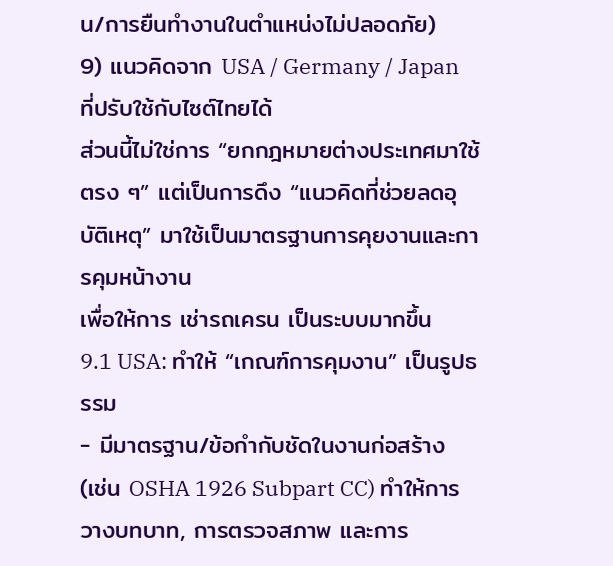น/การยืนทำงานในตำแหน่งไม่ปลอดภัย)
9) แนวคิดจาก USA / Germany / Japan ที่ปรับใช้กับไซต์ไทยได้
ส่วนนี้ไม่ใช่การ “ยกกฎหมายต่างประเทศมาใช้ตรง ๆ” แต่เป็นการดึง “แนวคิดที่ช่วยลดอุบัติเหตุ” มาใช้เป็นมาตรฐานการคุยงานและการคุมหน้างาน
เพื่อให้การ เช่ารถเครน เป็นระบบมากขึ้น
9.1 USA: ทำให้ “เกณฑ์การคุมงาน” เป็นรูปธรรม
- มีมาตรฐาน/ข้อกำกับชัดในงานก่อสร้าง (เช่น OSHA 1926 Subpart CC) ทำให้การวางบทบาท, การตรวจสภาพ และการ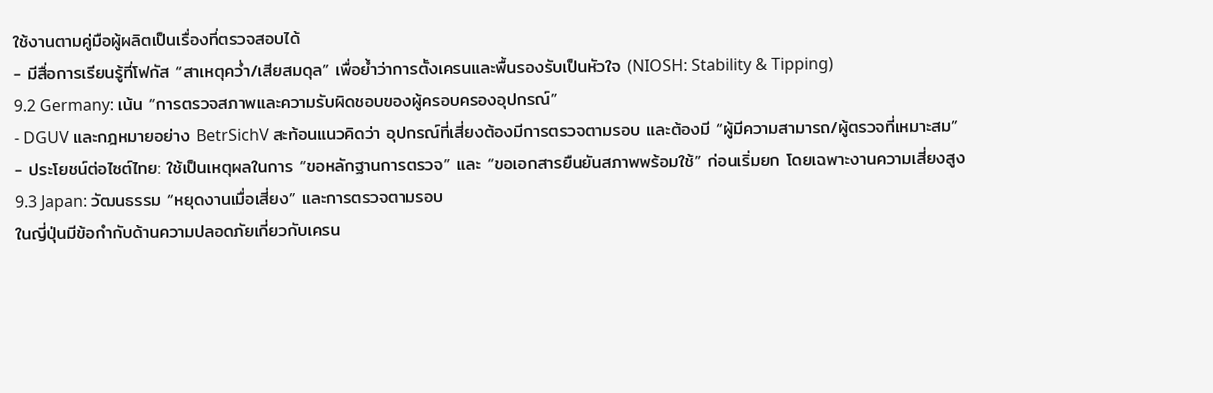ใช้งานตามคู่มือผู้ผลิตเป็นเรื่องที่ตรวจสอบได้
- มีสื่อการเรียนรู้ที่โฟกัส “สาเหตุคว่ำ/เสียสมดุล” เพื่อย้ำว่าการตั้งเครนและพื้นรองรับเป็นหัวใจ (NIOSH: Stability & Tipping)
9.2 Germany: เน้น “การตรวจสภาพและความรับผิดชอบของผู้ครอบครองอุปกรณ์”
- DGUV และกฎหมายอย่าง BetrSichV สะท้อนแนวคิดว่า อุปกรณ์ที่เสี่ยงต้องมีการตรวจตามรอบ และต้องมี “ผู้มีความสามารถ/ผู้ตรวจที่เหมาะสม”
- ประโยชน์ต่อไซต์ไทย: ใช้เป็นเหตุผลในการ “ขอหลักฐานการตรวจ” และ “ขอเอกสารยืนยันสภาพพร้อมใช้” ก่อนเริ่มยก โดยเฉพาะงานความเสี่ยงสูง
9.3 Japan: วัฒนธรรม “หยุดงานเมื่อเสี่ยง” และการตรวจตามรอบ
ในญี่ปุ่นมีข้อกำกับด้านความปลอดภัยเกี่ยวกับเครน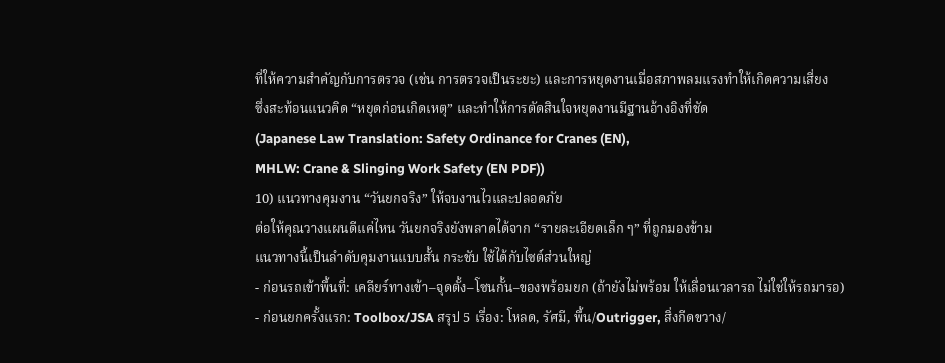ที่ให้ความสำคัญกับการตรวจ (เช่น การตรวจเป็นระยะ) และการหยุดงานเมื่อสภาพลมแรงทำให้เกิดความเสี่ยง
ซึ่งสะท้อนแนวคิด “หยุดก่อนเกิดเหตุ” และทำให้การตัดสินใจหยุดงานมีฐานอ้างอิงที่ชัด
(Japanese Law Translation: Safety Ordinance for Cranes (EN),
MHLW: Crane & Slinging Work Safety (EN PDF))
10) แนวทางคุมงาน “วันยกจริง” ให้จบงานไวและปลอดภัย
ต่อให้คุณวางแผนดีแค่ไหน วันยกจริงยังพลาดได้จาก “รายละเอียดเล็ก ๆ” ที่ถูกมองข้าม
แนวทางนี้เป็นลำดับคุมงานแบบสั้น กระชับ ใช้ได้กับไซต์ส่วนใหญ่
- ก่อนรถเข้าพื้นที่: เคลียร์ทางเข้า–จุดตั้ง–โซนกั้น–ของพร้อมยก (ถ้ายังไม่พร้อม ให้เลื่อนเวลารถ ไม่ใช่ให้รถมารอ)
- ก่อนยกครั้งแรก: Toolbox/JSA สรุป 5 เรื่อง: โหลด, รัศมี, พื้น/Outrigger, สิ่งกีดขวาง/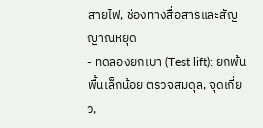สายไฟ, ช่องทางสื่อสารและสัญญาณหยุด
- ทดลองยกเบา (Test lift): ยกพ้นพื้นเล็กน้อย ตรวจสมดุล, จุดเกี่ยว,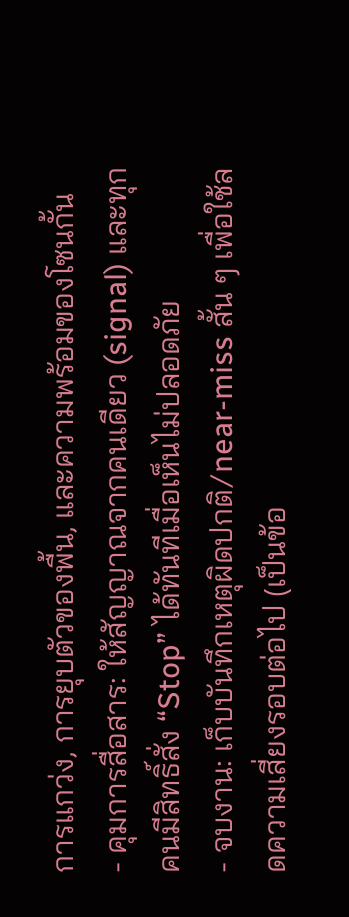การแกว่ง, การยุบตัวของพื้น, และความพร้อมของโซนกั้น
- คุมการสื่อสาร: ให้สัญญาณจากคนเดียว (signal) และทุกคนมีสิทธิ์สั่ง “Stop” ได้ทันทีเมื่อเห็นไม่ปลอดภัย
- จบงาน: เก็บบันทึกเหตุผิดปกติ/near-miss สั้น ๆ เพื่อใช้ลดความเสี่ยงรอบต่อไป (เป็นข้อ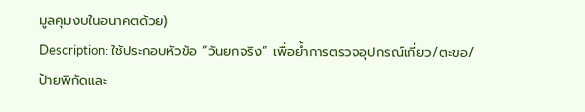มูลคุมงบในอนาคตด้วย)
Description: ใช้ประกอบหัวข้อ “วันยกจริง” เพื่อย้ำการตรวจอุปกรณ์เกี่ยว/ตะขอ/ป้ายพิกัดและ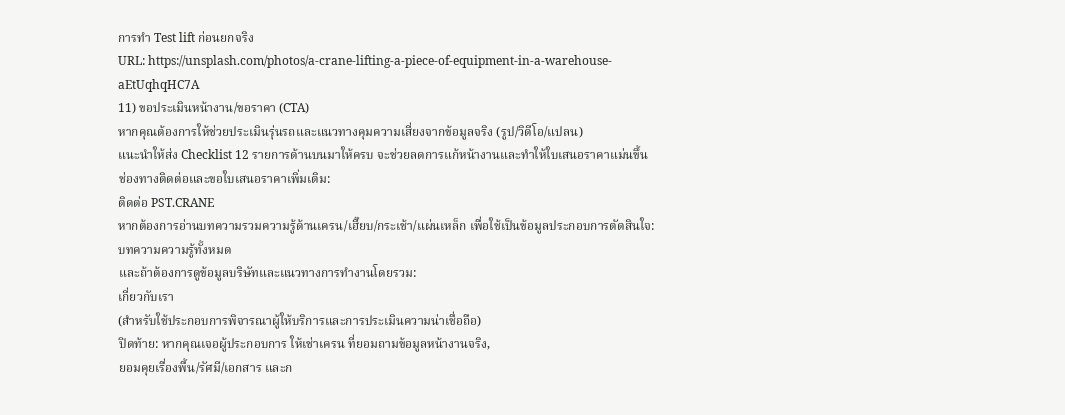การทำ Test lift ก่อนยกจริง
URL: https://unsplash.com/photos/a-crane-lifting-a-piece-of-equipment-in-a-warehouse-aEtUqhqHC7A
11) ขอประเมินหน้างาน/ขอราคา (CTA)
หากคุณต้องการให้ช่วยประเมินรุ่นรถและแนวทางคุมความเสี่ยงจากข้อมูลจริง (รูป/วิดีโอ/แปลน)
แนะนำให้ส่ง Checklist 12 รายการด้านบนมาให้ครบ จะช่วยลดการแก้หน้างานและทำให้ใบเสนอราคาแม่นขึ้น
ช่องทางติดต่อและขอใบเสนอราคาเพิ่มเติม:
ติดต่อ PST.CRANE
หากต้องการอ่านบทความรวมความรู้ด้านเครน/เฮี๊ยบ/กระเช้า/แผ่นเหล็ก เพื่อใช้เป็นข้อมูลประกอบการตัดสินใจ:
บทความความรู้ทั้งหมด
และถ้าต้องการดูข้อมูลบริษัทและแนวทางการทำงานโดยรวม:
เกี่ยวกับเรา
(สำหรับใช้ประกอบการพิจารณาผู้ให้บริการและการประเมินความน่าเชื่อถือ)
ปิดท้าย: หากคุณเจอผู้ประกอบการ ให้เช่าเครน ที่ยอมถามข้อมูลหน้างานจริง,
ยอมคุยเรื่องพื้น/รัศมี/เอกสาร และก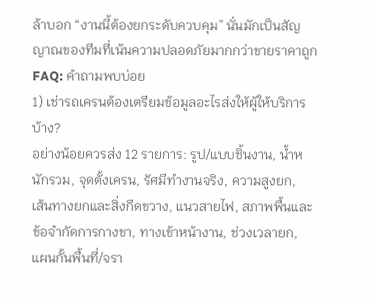ล้าบอก “งานนี้ต้องยกระดับควบคุม” นั่นมักเป็นสัญญาณของทีมที่เน้นความปลอดภัยมากกว่าขายราคาถูก
FAQ: คำถามพบบ่อย
1) เช่ารถเครนต้องเตรียมข้อมูลอะไรส่งให้ผู้ให้บริการบ้าง?
อย่างน้อยควรส่ง 12 รายการ: รูป/แบบชิ้นงาน, น้ำหนักรวม, จุดตั้งเครน, รัศมีทำงานจริง, ความสูงยก,
เส้นทางยกและสิ่งกีดขวาง, แนวสายไฟ, สภาพพื้นและข้อจำกัดการกางขา, ทางเข้าหน้างาน, ช่วงเวลายก,
แผนกั้นพื้นที่/จรา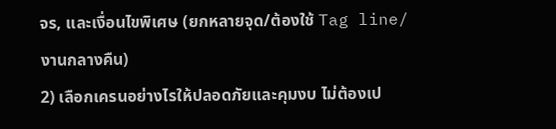จร, และเงื่อนไขพิเศษ (ยกหลายจุด/ต้องใช้ Tag line/งานกลางคืน)
2) เลือกเครนอย่างไรให้ปลอดภัยและคุมงบ ไม่ต้องเป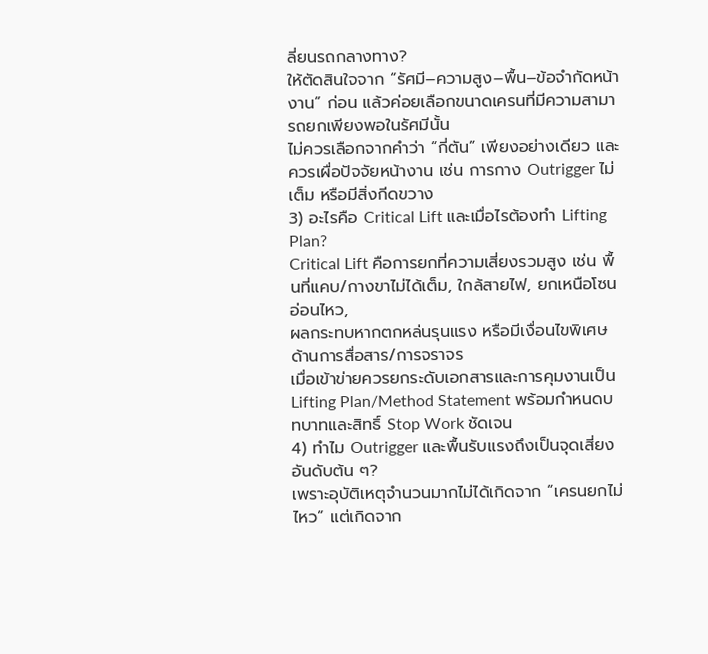ลี่ยนรถกลางทาง?
ให้ตัดสินใจจาก “รัศมี–ความสูง–พื้น–ข้อจำกัดหน้างาน” ก่อน แล้วค่อยเลือกขนาดเครนที่มีความสามารถยกเพียงพอในรัศมีนั้น
ไม่ควรเลือกจากคำว่า “กี่ตัน” เพียงอย่างเดียว และควรเผื่อปัจจัยหน้างาน เช่น การกาง Outrigger ไม่เต็ม หรือมีสิ่งกีดขวาง
3) อะไรคือ Critical Lift และเมื่อไรต้องทำ Lifting Plan?
Critical Lift คือการยกที่ความเสี่ยงรวมสูง เช่น พื้นที่แคบ/กางขาไม่ได้เต็ม, ใกล้สายไฟ, ยกเหนือโซนอ่อนไหว,
ผลกระทบหากตกหล่นรุนแรง หรือมีเงื่อนไขพิเศษด้านการสื่อสาร/การจราจร
เมื่อเข้าข่ายควรยกระดับเอกสารและการคุมงานเป็น Lifting Plan/Method Statement พร้อมกำหนดบทบาทและสิทธิ์ Stop Work ชัดเจน
4) ทำไม Outrigger และพื้นรับแรงถึงเป็นจุดเสี่ยงอันดับต้น ๆ?
เพราะอุบัติเหตุจำนวนมากไม่ได้เกิดจาก “เครนยกไม่ไหว” แต่เกิดจาก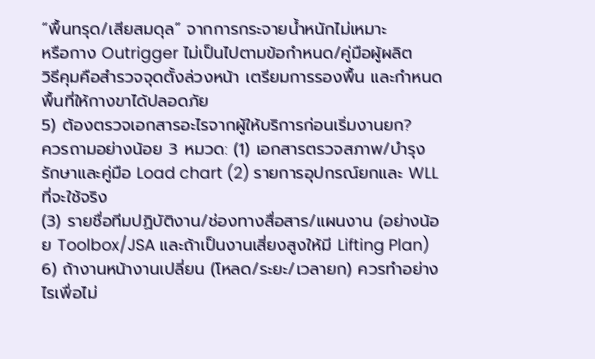“พื้นทรุด/เสียสมดุล” จากการกระจายน้ำหนักไม่เหมาะ
หรือกาง Outrigger ไม่เป็นไปตามข้อกำหนด/คู่มือผู้ผลิต
วิธีคุมคือสำรวจจุดตั้งล่วงหน้า เตรียมการรองพื้น และกำหนดพื้นที่ให้กางขาได้ปลอดภัย
5) ต้องตรวจเอกสารอะไรจากผู้ให้บริการก่อนเริ่มงานยก?
ควรถามอย่างน้อย 3 หมวด: (1) เอกสารตรวจสภาพ/บำรุงรักษาและคู่มือ Load chart (2) รายการอุปกรณ์ยกและ WLL ที่จะใช้จริง
(3) รายชื่อทีมปฏิบัติงาน/ช่องทางสื่อสาร/แผนงาน (อย่างน้อย Toolbox/JSA และถ้าเป็นงานเสี่ยงสูงให้มี Lifting Plan)
6) ถ้างานหน้างานเปลี่ยน (โหลด/ระยะ/เวลายก) ควรทำอย่างไรเพื่อไม่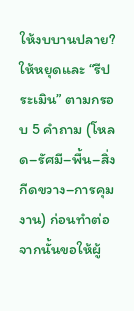ให้งบบานปลาย?
ให้หยุดและ “รีประเมิน” ตามกรอบ 5 คำถาม (โหลด–รัศมี–พื้น–สิ่งกีดขวาง–การคุมงาน) ก่อนทำต่อ
จากนั้นขอให้ผู้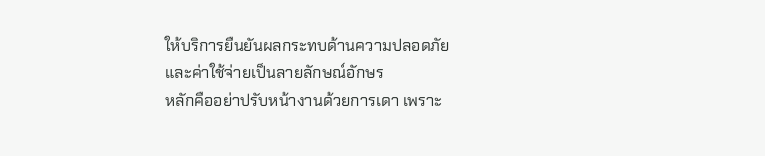ให้บริการยืนยันผลกระทบด้านความปลอดภัยและค่าใช้จ่ายเป็นลายลักษณ์อักษร
หลักคืออย่าปรับหน้างานด้วยการเดา เพราะ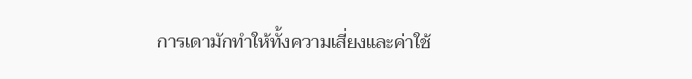การเดามักทำให้ทั้งความเสี่ยงและค่าใช้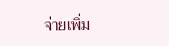จ่ายเพิ่ม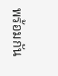พร้อมกัน